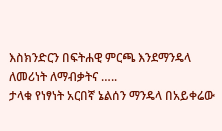እስክንድርን በፍትሐዊ ምርጫ እንደማንዴላ ለመሪነት ለማብቃትና …..
ታላቁ የነፃነት አርበኛ ኔልሰን ማንዴላ በአይቀሬው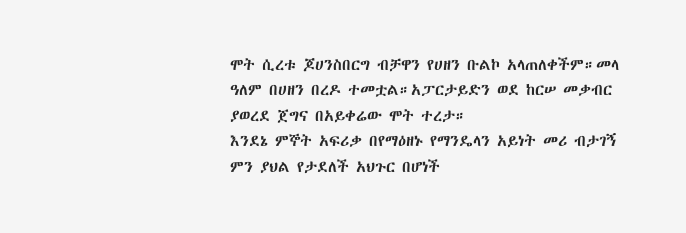ሞት ሲረቱ ጆሀንስበርግ ብቻዋን የሀዘን ቡልኮ አላጠለቀችም።መላ ዓለም በሀዘን በረዶ ተመቷል።አፓርታይድን ወደ ከርሠ መቃብር ያወረደ ጀግና በአይቀሬው ሞት ተረታ።
እንደኔ ምኞት አፍሪቃ በየማዕዘኑ የማንዴላን አይነት መሪ ብታገኝ ምን ያህል የታደለች አህጉር በሆነች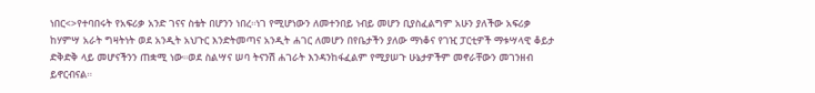ነበር<>የተባበሩት የአፍሪቃ አንድ ገናና ስቴት በሆንን ነበረ።ነገ የሚሆነውን ለመተንበይ ነብይ መሆን ቢያስፈልግም አሁን ያለችው አፍሪቃ ከሃምሣ አራት ግዛትነት ወደ አንዲት አህጉር እንድትመጣና አንዲት ሐገር ለመሆን በየቤታችን ያለው ማነቆና የገዢ ፓርቲዎች ማቱሣላዊ ቆይታ ድቅድቅ ላይ መሆናችንን ጠቋሚ ነው።ወደ ስልሣና ሠባ ትናንሽ ሐገራት እንዳንከፋፈልም የሚያሠጉ ሁኔታዎችም መኖራቸውን መገንዘብ ይኖርብናል።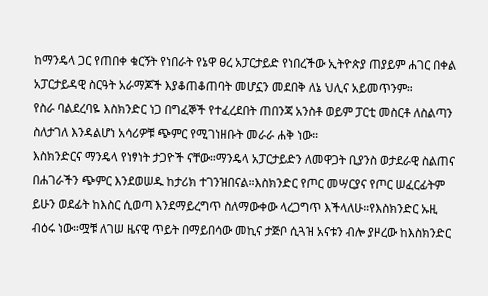ከማንዴላ ጋር የጠበቀ ቁርኝት የነበራት የኔዋ ፀረ አፓርታይድ የነበረችው ኢትዮጵያ ጠያይም ሐገር በቀል አፓርታይዳዊ ስርዓት አራማጆች እያቆጠቆጠባት መሆኗን መደበቅ ለኔ ህሊና አይመጥንም።
የስራ ባልደረባዬ እስክንድር ነጋ በግፈኞች የተፈረደበት ጠበንጃ አንስቶ ወይም ፓርቲ መስርቶ ለስልጣን ስለታገለ እንዳልሆነ አሳሪዎቹ ጭምር የሚገነዘቡት መራራ ሐቅ ነው።
እስክንድርና ማንዴላ የነፃነት ታጋዮች ናቸው።ማንዴላ አፓርታይድን ለመዋጋት ቢያንስ ወታደራዊ ስልጠና በሐገራችን ጭምር እንደወሠዱ ከታሪክ ተገንዝበናል።እስክንድር የጦር መሣርያና የጦር ሠፈርፊትም ይሁን ወደፊት ከእስር ሲወጣ እንደማይረግጥ ስለማውቀው ላረጋግጥ እችላለሁ።የእስክንድር ኡዚ ብዕሩ ነው።ሟቹ ለገሠ ዜናዊ ጥይት በማይበሳው መኪና ታጅቦ ሲጓዝ አናቱን ብሎ ያዞረው ከእስክንድር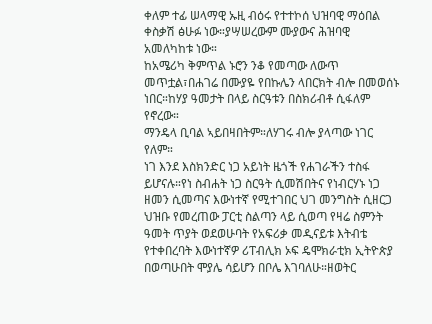ቀለም ተፊ ሠላማዊ ኡዚ ብዕሩ የተተኮሰ ህዝባዊ ማዕበል ቀስቃሽ ፅሁፉ ነው።ያሣሠረውም ሙያውና ሕዝባዊ አመለካከቱ ነው።
ከአሜሪካ ቅምጥል ኑሮን ንቆ የመጣው ለውጥ መጥቷል፣በሐገሬ በሙያዬ የበኩሌን ላበርክት ብሎ በመወሰኑ ነበር።ከሃያ ዓመታት በላይ ስርዓቱን በስክሪብቶ ሲፋለም የኖረው።
ማንዴላ ቢባል ኣይበዛበትም።ለሃገሩ ብሎ ያላጣው ነገር የለም።
ነገ እንደ እስክንድር ነጋ አይነት ዜጎች የሐገራችን ተስፋ ይሆናሉ።የነ ስብሐት ነጋ ስርዓት ሲመሽበትና የነብርሃኑ ነጋ ዘመን ሲመጣና እውነተኛ የሚተገበር ህገ መንግስት ሲዘርጋ ህዝቡ የመረጠው ፓርቲ ስልጣን ላይ ሲወጣ የዛሬ ስምንት ዓመት ጥያት ወደወሁባት የአፍሪቃ መዲናይቱ እትብቴ የተቀበረባት እውነተኛዎ ሪፐብሊክ ኦፍ ዴሞክራቲክ ኢትዮጵያ በወጣሁበት ሞያሌ ሳይሆን በቦሌ እገባለሁ።ዘወትር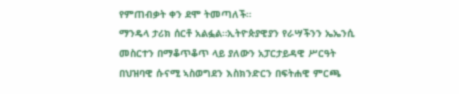የምጠብቃት ቀን ደሞ ትመጣለች።
ማንዴላ ታሪክ ሰርቶ አልፏል።ኢትዮጵያዊያን የራሣችንን ኤኤንሲ መስርተን በማቆጥቆጥ ላይ ያለውን አፓርታይዳዊ ሥርዓት በህዝባዊ ሱናሚ ኣስወግደን እስክንድርን በፍትሐዊ ምርጫ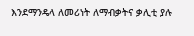እንደማንዴላ ለመሪነት ለማብቃትና ቃሊቲ ያሉ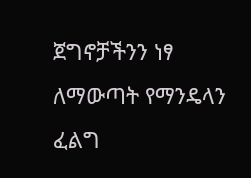ጀግኖቻችንን ነፃ ለማውጣት የማንዴላን ፈልግ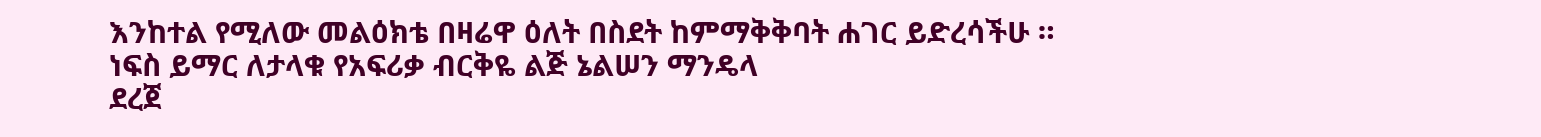እንከተል የሚለው መልዕክቴ በዛሬዋ ዕለት በስደት ከምማቅቅባት ሐገር ይድረሳችሁ ።
ነፍስ ይማር ለታላቁ የአፍሪቃ ብርቅዬ ልጅ ኔልሠን ማንዴላ
ደረጀ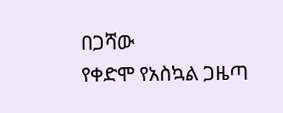በጋሻው
የቀድሞ የአስኳል ጋዜጣ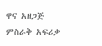ዋና አዘጋጅ
ምስራቅ አፍሪቃ